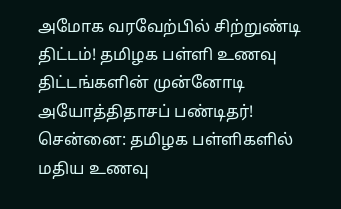அமோக வரவேற்பில் சிற்றுண்டி திட்டம்! தமிழக பள்ளி உணவு திட்டங்களின் முன்னோடி அயோத்திதாசப் பண்டிதர்!
சென்னை: தமிழக பள்ளிகளில் மதிய உணவு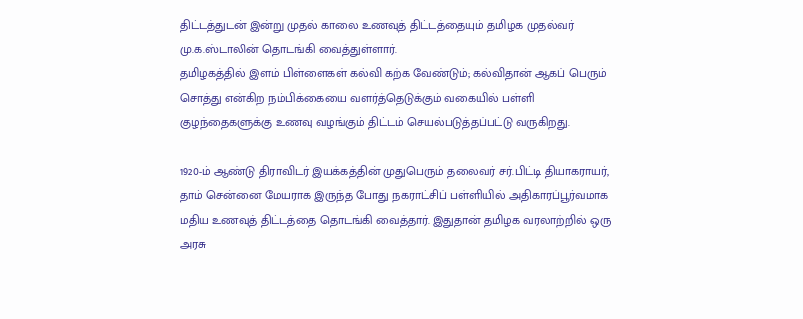திட்டத்துடன் இன்று முதல் காலை உணவுத் திட்டத்தையும் தமிழக முதல்வர் மு.க.ஸ்டாலின் தொடங்கி வைத்துள்ளார்.
தமிழகத்தில் இளம் பிள்ளைகள் கல்வி கற்க வேண்டும்; கல்விதான் ஆகப் பெரும் சொத்து என்கிற நம்பிக்கையை வளர்த்தெடுக்கும் வகையில் பள்ளி குழந்தைகளுக்கு உணவு வழங்கும் திட்டம் செயல்படுத்தப்பட்டு வருகிறது.

1920-ம் ஆண்டு திராவிடர் இயக்கத்தின் முதுபெரும் தலைவர் சர்.பிட்டி தியாகராயர், தாம் சென்னை மேயராக இருந்த போது நகராட்சிப் பள்ளியில் அதிகாரப்பூர்வமாக மதிய உணவுத் திட்டத்தை தொடங்கி வைத்தார். இதுதான் தமிழக வரலாற்றில் ஒரு அரசு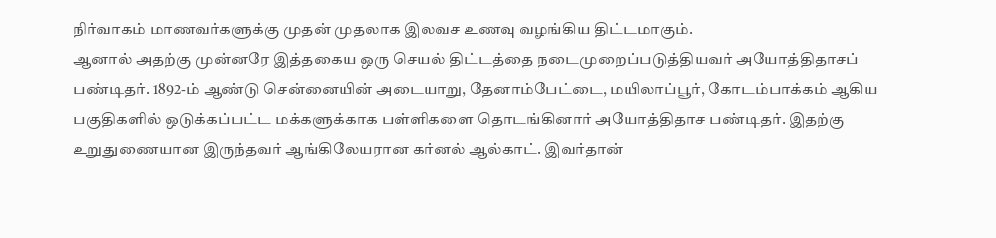நிர்வாகம் மாணவர்களுக்கு முதன் முதலாக இலவச உணவு வழங்கிய திட்டமாகும்.
ஆனால் அதற்கு முன்னரே இத்தகைய ஒரு செயல் திட்டத்தை நடைமுறைப்படுத்தியவர் அயோத்திதாசப் பண்டிதர். 1892-ம் ஆண்டு சென்னையின் அடையாறு, தேனாம்பேட்டை, மயிலாப்பூர், கோடம்பாக்கம் ஆகிய பகுதிகளில் ஒடுக்கப்பட்ட மக்களுக்காக பள்ளிகளை தொடங்கினார் அயோத்திதாச பண்டிதர். இதற்கு உறுதுணையான இருந்தவர் ஆங்கிலேயரான கர்னல் ஆல்காட். இவர்தான்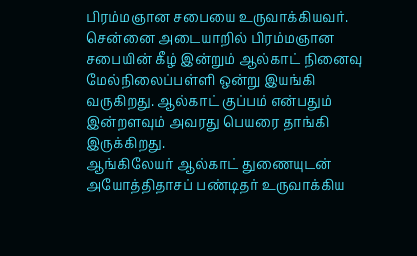பிரம்மஞான சபையை உருவாக்கியவர். சென்னை அடையாறில் பிரம்மஞான சபையின் கீழ் இன்றும் ஆல்காட் நினைவு மேல்நிலைப்பள்ளி ஒன்று இயங்கி வருகிறது. ஆல்காட் குப்பம் என்பதும் இன்றளவும் அவரது பெயரை தாங்கி இருக்கிறது.
ஆங்கிலேயர் ஆல்காட் துணையுடன் அயோத்திதாசப் பண்டிதர் உருவாக்கிய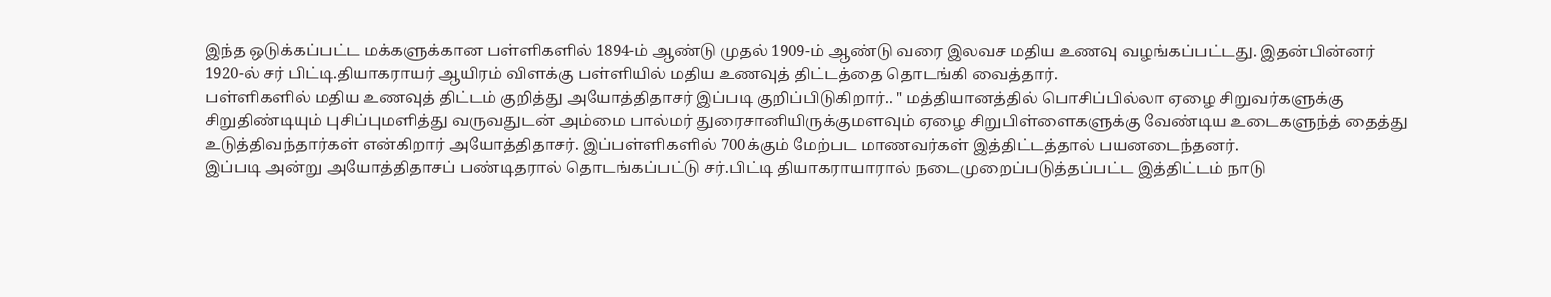இந்த ஒடுக்கப்பட்ட மக்களுக்கான பள்ளிகளில் 1894-ம் ஆண்டு முதல் 1909-ம் ஆண்டு வரை இலவச மதிய உணவு வழங்கப்பட்டது. இதன்பின்னர் 1920-ல் சர் பிட்டி.தியாகராயர் ஆயிரம் விளக்கு பள்ளியில் மதிய உணவுத் திட்டத்தை தொடங்கி வைத்தார்.
பள்ளிகளில் மதிய உணவுத் திட்டம் குறித்து அயோத்திதாசர் இப்படி குறிப்பிடுகிறார்.. " மத்தியானத்தில் பொசிப்பில்லா ஏழை சிறுவர்களுக்கு சிறுதிண்டியும் புசிப்புமளித்து வருவதுடன் அம்மை பால்மர் துரைசானியிருக்குமளவும் ஏழை சிறுபிள்ளைகளுக்கு வேண்டிய உடைகளுந்த் தைத்து உடுத்திவந்தார்கள் என்கிறார் அயோத்திதாசர். இப்பள்ளிகளில் 700க்கும் மேற்பட மாணவர்கள் இத்திட்டத்தால் பயனடைந்தனர்.
இப்படி அன்று அயோத்திதாசப் பண்டிதரால் தொடங்கப்பட்டு சர்.பிட்டி தியாகராயாரால் நடைமுறைப்படுத்தப்பட்ட இத்திட்டம் நாடு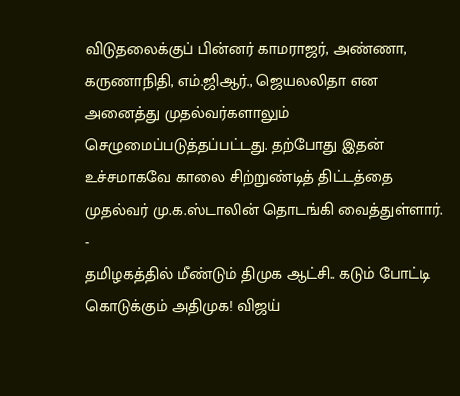விடுதலைக்குப் பின்னர் காமராஜர், அண்ணா, கருணாநிதி, எம்.ஜிஆர்., ஜெயலலிதா என அனைத்து முதல்வர்களாலும் செழுமைப்படுத்தப்பட்டது. தற்போது இதன் உச்சமாகவே காலை சிற்றுண்டித் திட்டத்தை முதல்வர் மு.க.ஸ்டாலின் தொடங்கி வைத்துள்ளார்.
-
தமிழகத்தில் மீண்டும் திமுக ஆட்சி.. கடும் போட்டி கொடுக்கும் அதிமுக! விஜய்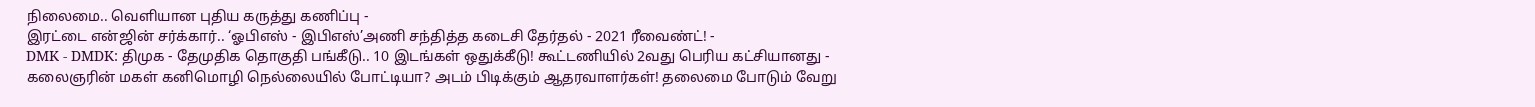நிலைமை.. வெளியான புதிய கருத்து கணிப்பு -
இரட்டை என்ஜின் சர்க்கார்.. ‘ஓபிஎஸ் - இபிஎஸ்’அணி சந்தித்த கடைசி தேர்தல் - 2021 ரீவைண்ட்! -
DMK - DMDK: திமுக - தேமுதிக தொகுதி பங்கீடு.. 10 இடங்கள் ஒதுக்கீடு! கூட்டணியில் 2வது பெரிய கட்சியானது -
கலைஞரின் மகள் கனிமொழி நெல்லையில் போட்டியா? அடம் பிடிக்கும் ஆதரவாளர்கள்! தலைமை போடும் வேறு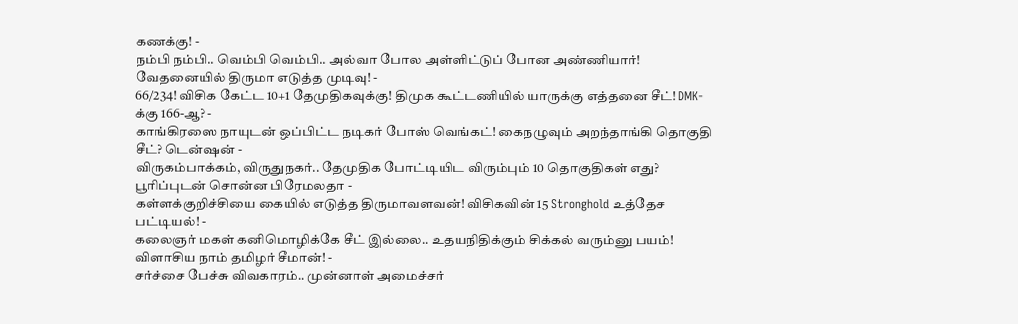கணக்கு! -
நம்பி நம்பி.. வெம்பி வெம்பி.. அல்வா போல அள்ளிட்டுப் போன அண்ணியார்! வேதனையில் திருமா எடுத்த முடிவு! -
66/234! விசிக கேட்ட 10+1 தேமுதிகவுக்கு! திமுக கூட்டணியில் யாருக்கு எத்தனை சீட்! DMK-க்கு 166-ஆ? -
காங்கிரஸை நாயுடன் ஒப்பிட்ட நடிகர் போஸ் வெங்கட்! கைநழுவும் அறந்தாங்கி தொகுதி சீட்? டென்ஷன் -
விருகம்பாக்கம், விருதுநகர்.. தேமுதிக போட்டியிட விரும்பும் 10 தொகுதிகள் எது? பூரிப்புடன் சொன்ன பிரேமலதா -
கள்ளக்குறிச்சியை கையில் எடுத்த திருமாவளவன்! விசிகவின் 15 Stronghold உத்தேச பட்டியல்! -
கலைஞர் மகள் கனிமொழிக்கே சீட் இல்லை.. உதயநிதிக்கும் சிக்கல் வரும்னு பயம்! விளாசிய நாம் தமிழர் சீமான்! -
சர்ச்சை பேச்சு விவகாரம்.. முன்னாள் அமைச்சர்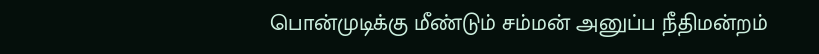பொன்முடிக்கு மீண்டும் சம்மன் அனுப்ப நீதிமன்றம்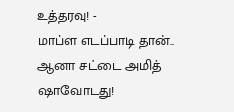உத்தரவு! -
மாப்ள எடப்பாடி தான்.. ஆனா சட்டை அமித் ஷாவோடது!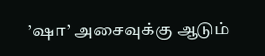’ஷா’ அசைவுக்கு ஆடும்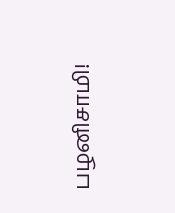பழனிசாமி!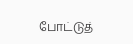போட்டுத்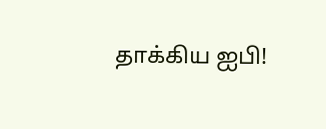தாக்கிய ஐபி!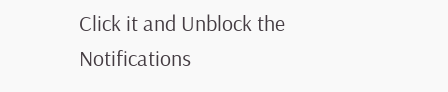Click it and Unblock the Notifications